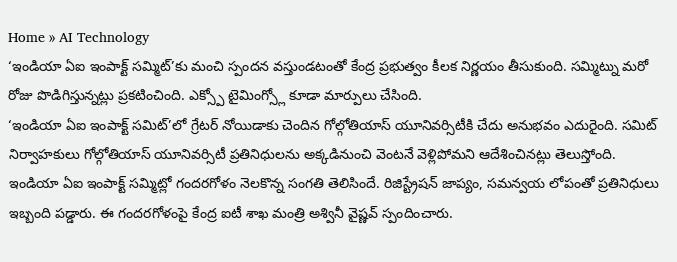Home » AI Technology
‘ఇండియా ఏఐ ఇంపాక్ట్ సమ్మిట్’కు మంచి స్పందన వస్తుండటంతో కేంద్ర ప్రభుత్వం కీలక నిర్ణయం తీసుకుంది. సమ్మిట్ను మరో రోజు పొడిగిస్తున్నట్లు ప్రకటించింది. ఎక్స్పో టైమింగ్స్లో కూడా మార్పులు చేసింది.
‘ఇండియా ఏఐ ఇంపాక్ట్ సమిట్’లో గ్రేటర్ నోయిడాకు చెందిన గోల్గోతియాస్ యూనివర్సిటీకి చేదు అనుభవం ఎదురైంది. సమిట్ నిర్వాహకులు గోల్గోతియాస్ యూనివర్సిటీ ప్రతినిధులను అక్కడినుంచి వెంటనే వెళ్లిపోమని ఆదేశించినట్లు తెలుస్తోంది.
ఇండియా ఏఐ ఇంపాక్ట్ సమ్మిట్లో గందరగోళం నెలకొన్న సంగతి తెలిసిందే. రిజిస్ట్రేషన్ జాప్యం, సమన్వయ లోపంతో ప్రతినిధులు ఇబ్బంది పడ్డారు. ఈ గందరగోళంపై కేంద్ర ఐటీ శాఖ మంత్రి అశ్వినీ వైష్ణవ్ స్పందించారు.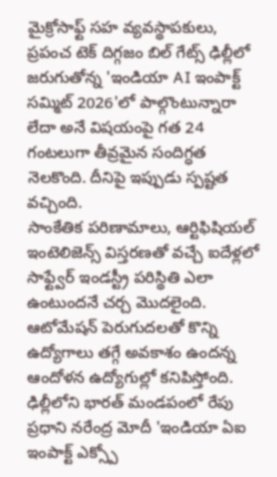మైక్రోసాఫ్ట్ సహ వ్యవస్థాపకులు, ప్రపంచ టెక్ దిగ్గజం బిల్ గేట్స్ ఢిల్లీలో జరుగుతోన్న 'ఇండియా AI ఇంపాక్ట్ సమ్మిట్ 2026'లో పాల్గొంటున్నారా లేదా అనే విషయంపై గత 24 గంటలుగా తీవ్రమైన సందిగ్ధత నెలకొంది. దీనిపై ఇప్పుడు స్పష్టత వచ్చింది.
సాంకేతిక పరిణామాలు, ఆర్టిఫిషియల్ ఇంటెలిజెన్స్ విస్తరణతో వచ్చే ఐదేళ్లలో సాఫ్ట్వేర్ ఇండస్ట్రీ పరిస్థితి ఎలా ఉంటుందనే చర్చ మొదలైంది. ఆటోమేషన్ పెరుగుదలతో కొన్ని ఉద్యోగాలు తగ్గే అవకాశం ఉందన్న ఆందోళన ఉద్యోగుల్లో కనిపిస్తోంది.
ఢిల్లీలోని భారత్ మండపంలో రేపు ప్రధాని నరేంద్ర మోదీ 'ఇండియా ఏఐ ఇంపాక్ట్ ఎక్స్పో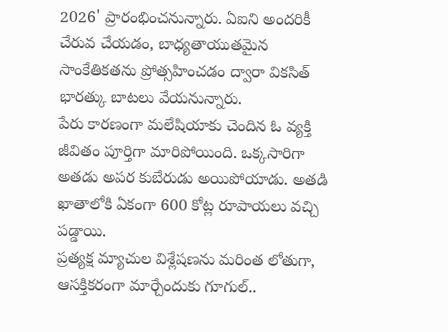2026' ప్రారంభించనున్నారు. ఏఐని అందరికీ చేరువ చేయడం, బాధ్యతాయుతమైన సాంకేతికతను ప్రోత్సహించడం ద్వారా వికసిత్ భారత్కు బాటలు వేయనున్నారు.
పేరు కారణంగా మలేషియాకు చెందిన ఓ వ్యక్తి జీవితం పూర్తిగా మారిపోయింది. ఒక్కసారిగా అతడు అపర కుబేరుడు అయిపోయాడు. అతడి ఖాతాలోకి ఏకంగా 600 కోట్ల రూపాయలు వచ్చి పడ్డాయి.
ప్రత్యక్ష మ్యాచుల విశ్లేషణను మరింత లోతుగా, ఆసక్తికరంగా మార్చేందుకు గూగుల్..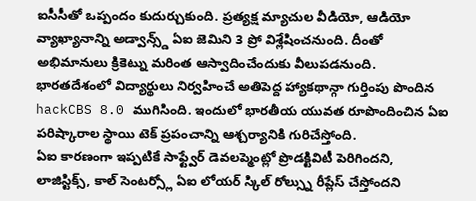ఐసీసీతో ఒప్పందం కుదుర్చుకుంది. ప్రత్యక్ష మ్యాచుల వీడియో, ఆడియో వ్యాఖ్యానాన్ని అడ్వాన్స్డ్ ఏఐ జెమిని 3 ప్రో విశ్లేషించనుంది. దీంతో అభిమానులు క్రికెట్ను మరింత ఆస్వాదించేందుకు వీలుపడనుంది.
భారతదేశంలో విద్యార్థులు నిర్వహించే అతిపెద్ద హ్యాకథాన్గా గుర్తింపు పొందిన hackCBS 8.0 ముగిసింది. ఇందులో భారతీయ యువత రూపొందించిన ఏఐ పరిష్కారాల స్థాయి టెక్ ప్రపంచాన్ని ఆశ్చర్యానికి గురిచేస్తోంది.
ఏఐ కారణంగా ఇప్పటికే సాఫ్ట్వేర్ డెవలప్మెంట్లో ప్రొడక్టివిటీ పెరిగిందని, లాజిస్టిక్స్, కాల్ సెంటర్స్లో ఏఐ లోయర్ స్కిల్ రోల్స్ను రీప్లేస్ చేస్తోందని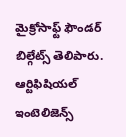మైక్రోసాఫ్ట్ ఫౌండర్ బిల్గేట్స్ తెలిపారు. ఆర్టిఫిషియల్ ఇంటెలిజెన్స్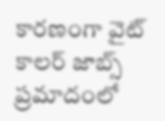కారణంగా వైట్ కాలర్ జాబ్స్ ప్రమాదంలో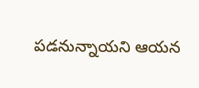పడనున్నాయని ఆయన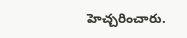హెచ్చరించారు.